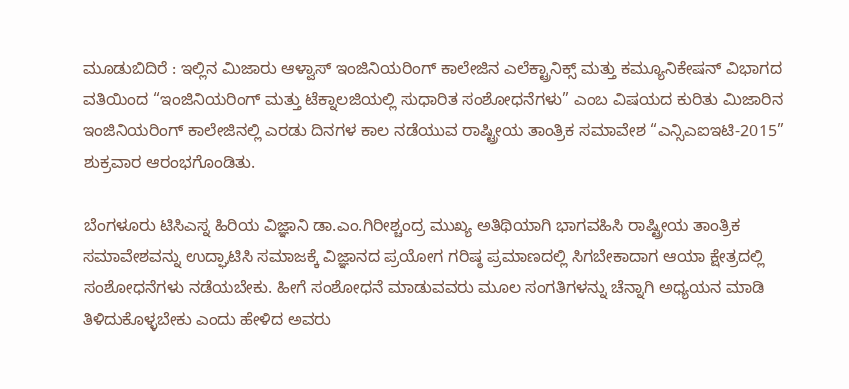ಮೂಡುಬಿದಿರೆ : ಇಲ್ಲಿನ ಮಿಜಾರು ಆಳ್ವಾಸ್ ಇಂಜಿನಿಯರಿಂಗ್ ಕಾಲೇಜಿನ ಎಲೆಕ್ಟ್ರಾನಿಕ್ಸ್ ಮತ್ತು ಕಮ್ಯೂನಿಕೇಷನ್ ವಿಭಾಗದ ವತಿಯಿಂದ “ಇಂಜಿನಿಯರಿಂಗ್ ಮತ್ತು ಟೆಕ್ನಾಲಜಿಯಲ್ಲಿ ಸುಧಾರಿತ ಸಂಶೋಧನೆಗಳು” ಎಂಬ ವಿಷಯದ ಕುರಿತು ಮಿಜಾರಿನ ಇಂಜಿನಿಯರಿಂಗ್ ಕಾಲೇಜಿನಲ್ಲಿ ಎರಡು ದಿನಗಳ ಕಾಲ ನಡೆಯುವ ರಾಷ್ಟ್ರೀಯ ತಾಂತ್ರಿಕ ಸಮಾವೇಶ “ಎನ್ಸಿಎಐಇಟಿ-2015” ಶುಕ್ರವಾರ ಆರಂಭಗೊಂಡಿತು.

ಬೆಂಗಳೂರು ಟಿಸಿಎಸ್ನ ಹಿರಿಯ ವಿಜ್ಞಾನಿ ಡಾ.ಎಂ.ಗಿರೀಶ್ಚಂದ್ರ ಮುಖ್ಯ ಅತಿಥಿಯಾಗಿ ಭಾಗವಹಿಸಿ ರಾಷ್ಟ್ರೀಯ ತಾಂತ್ರಿಕ ಸಮಾವೇಶವನ್ನು ಉದ್ಘಾಟಿಸಿ ಸಮಾಜಕ್ಕೆ ವಿಜ್ಞಾನದ ಪ್ರಯೋಗ ಗರಿಷ್ಠ ಪ್ರಮಾಣದಲ್ಲಿ ಸಿಗಬೇಕಾದಾಗ ಆಯಾ ಕ್ಷೇತ್ರದಲ್ಲಿ ಸಂಶೋಧನೆಗಳು ನಡೆಯಬೇಕು. ಹೀಗೆ ಸಂಶೋಧನೆ ಮಾಡುವವರು ಮೂಲ ಸಂಗತಿಗಳನ್ನು ಚೆನ್ನಾಗಿ ಅಧ್ಯಯನ ಮಾಡಿ ತಿಳಿದುಕೊಳ್ಳಬೇಕು ಎಂದು ಹೇಳಿದ ಅವರು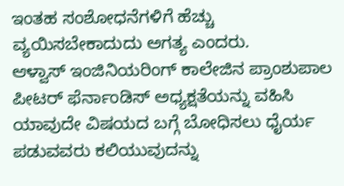ಇಂತಹ ಸಂಶೋಧನೆಗಳಿಗೆ ಹೆಚ್ಚು ವ್ಯಯಿಸಬೇಕಾದುದು ಅಗತ್ಯ ಎಂದರು.
ಆಳ್ವಾಸ್ ಇಂಜಿನಿಯರಿಂಗ್ ಕಾಲೇಜಿನ ಪ್ರಾಂಶುಪಾಲ ಪೀಟರ್ ಫೆರ್ನಾಂಡಿಸ್ ಅಧ್ಯಕ್ಷತೆಯನ್ನು ವಹಿಸಿ ಯಾವುದೇ ವಿಷಯದ ಬಗ್ಗೆ ಬೋಧಿಸಲು ಧೈರ್ಯ ಪಡುವವರು ಕಲಿಯುವುದನ್ನು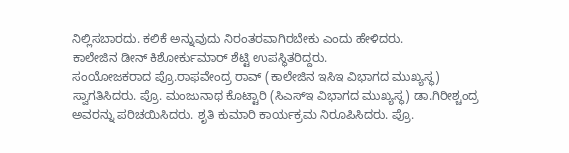ನಿಲ್ಲಿಸಬಾರದು. ಕಲಿಕೆ ಅನ್ನುವುದು ನಿರಂತರವಾಗಿರಬೇಕು ಎಂದು ಹೇಳಿದರು.
ಕಾಲೇಜಿನ ಡೀನ್ ಕಿಶೋರ್ಕುಮಾರ್ ಶೆಟ್ಟಿ ಉಪಸ್ಥಿತರಿದ್ದರು.
ಸಂಯೋಜಕರಾದ ಪ್ರೊ.ರಾಫವೇಂದ್ರ ರಾವ್ (ಕಾಲೇಜಿನ ಇಸಿಇ ವಿಭಾಗದ ಮುಖ್ಯಸ್ಥ) ಸ್ವಾಗತಿಸಿದರು. ಪ್ರೊ. ಮಂಜುನಾಥ ಕೊಟ್ಟಾರಿ (ಸಿಎಸ್ಇ ವಿಭಾಗದ ಮುಖ್ಯಸ್ಥ) ಡಾ.ಗಿರೀಶ್ಚಂದ್ರ ಅವರನ್ನು ಪರಿಚಯಿಸಿದರು. ಶೃತಿ ಕುಮಾರಿ ಕಾರ್ಯಕ್ರಮ ನಿರೂಪಿಸಿದರು. ಪ್ರೊ.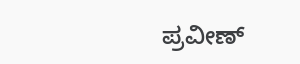ಪ್ರವೀಣ್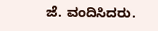ಜೆ. ವಂದಿಸಿದರು.